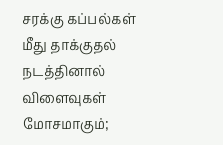சரக்கு கப்பல்கள் மீது தாக்குதல் நடத்தினால் விளைவுகள் மோசமாகும்;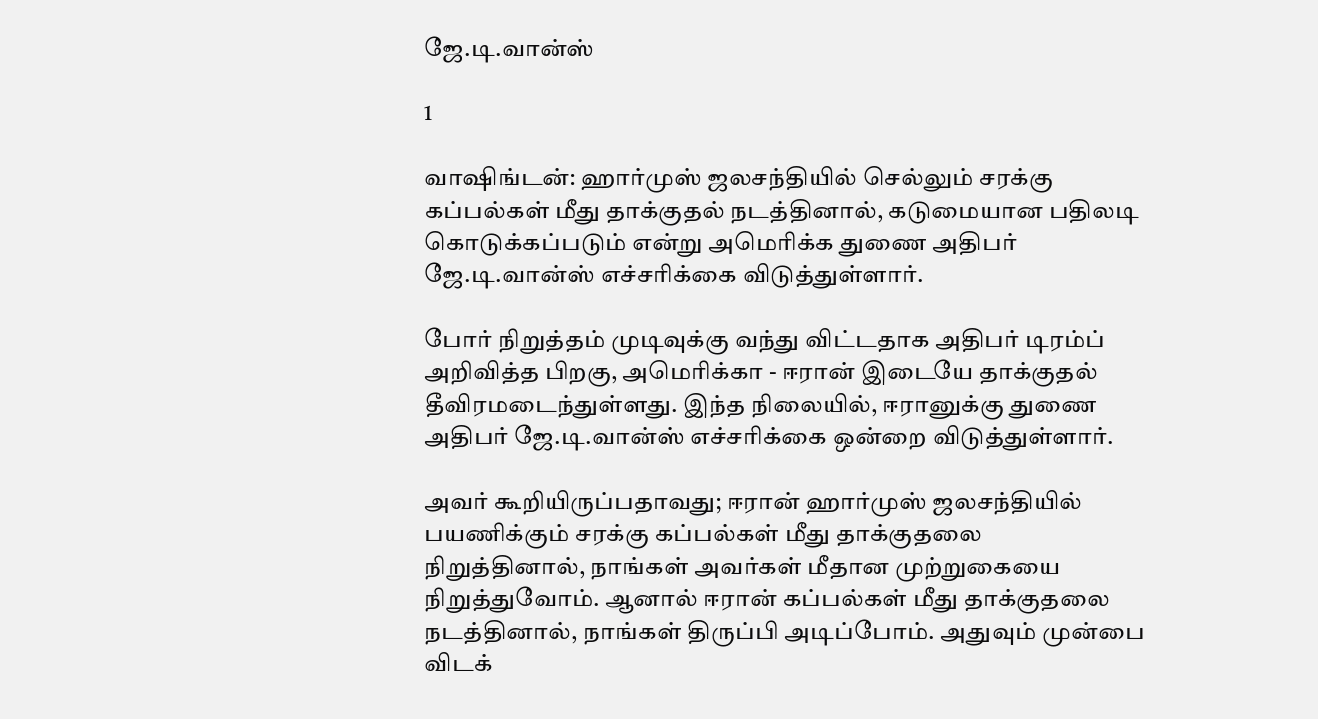ஜே.டி.வான்ஸ்

1

வாஷிங்டன்: ஹார்முஸ் ஜலசந்தியில் செல்லும் சரக்கு கப்பல்கள் மீது தாக்குதல் நடத்தினால், கடுமையான பதிலடி கொடுக்கப்படும் என்று அமெரிக்க துணை அதிபர் ஜே.டி.வான்ஸ் எச்சரிக்கை விடுத்துள்ளார்.

போர் நிறுத்தம் முடிவுக்கு வந்து விட்டதாக அதிபர் டிரம்ப் அறிவித்த பிறகு, அமெரிக்கா - ஈரான் இடையே தாக்குதல் தீவிரமடைந்துள்ளது. இந்த நிலையில், ஈரானுக்கு துணை அதிபர் ஜே.டி.வான்ஸ் எச்சரிக்கை ஒன்றை விடுத்துள்ளார்.

அவர் கூறியிருப்பதாவது; ஈரான் ஹார்முஸ் ஜலசந்தியில் பயணிக்கும் சரக்கு கப்பல்கள் மீது தாக்குதலை நிறுத்தினால், நாங்கள் அவர்கள் மீதான முற்றுகையை நிறுத்துவோம். ஆனால் ஈரான் கப்பல்கள் மீது தாக்குதலை நடத்தினால், நாங்கள் திருப்பி அடிப்போம். அதுவும் முன்பை விடக்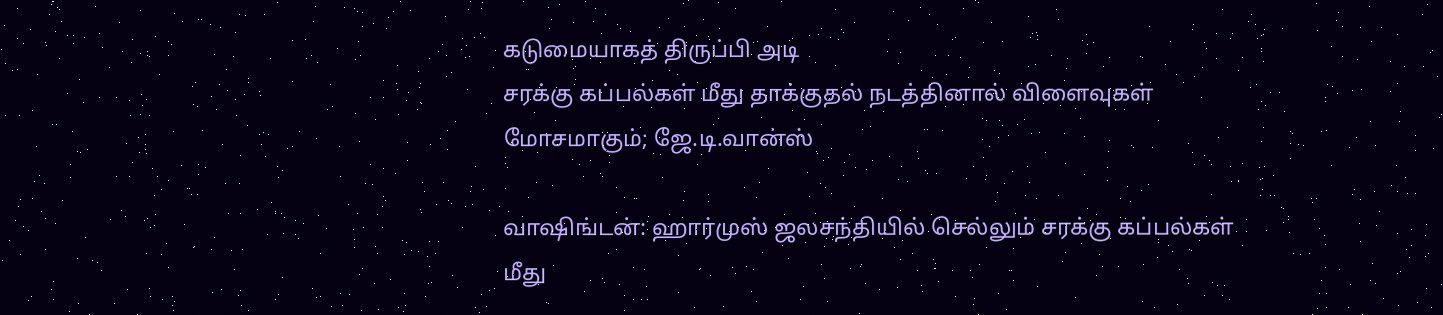கடுமையாகத் திருப்பி அடி
சரக்கு கப்பல்கள் மீது தாக்குதல் நடத்தினால் விளைவுகள் மோசமாகும்; ஜே.டி.வான்ஸ்

வாஷிங்டன்: ஹார்முஸ் ஜலசந்தியில் செல்லும் சரக்கு கப்பல்கள் மீது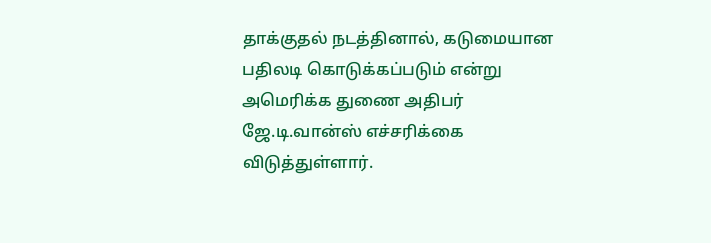தாக்குதல் நடத்தினால், கடுமையான பதிலடி கொடுக்கப்படும் என்று அமெரிக்க துணை அதிபர் ஜே.டி.வான்ஸ் எச்சரிக்கை விடுத்துள்ளார்.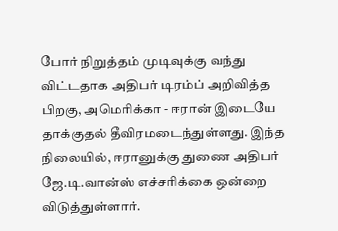போர் நிறுத்தம் முடிவுக்கு வந்து விட்டதாக அதிபர் டிரம்ப் அறிவித்த பிறகு, அமெரிக்கா - ஈரான் இடையே தாக்குதல் தீவிரமடைந்துள்ளது. இந்த நிலையில், ஈரானுக்கு துணை அதிபர் ஜே.டி.வான்ஸ் எச்சரிக்கை ஒன்றை விடுத்துள்ளார்.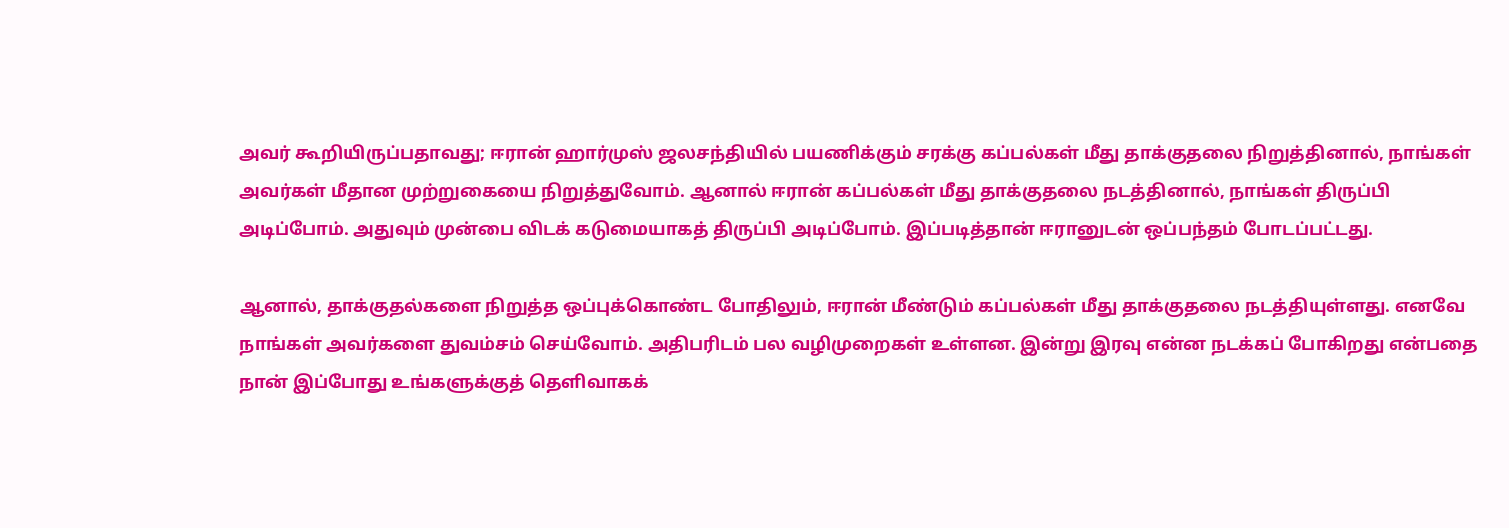அவர் கூறியிருப்பதாவது; ஈரான் ஹார்முஸ் ஜலசந்தியில் பயணிக்கும் சரக்கு கப்பல்கள் மீது தாக்குதலை நிறுத்தினால், நாங்கள் அவர்கள் மீதான முற்றுகையை நிறுத்துவோம். ஆனால் ஈரான் கப்பல்கள் மீது தாக்குதலை நடத்தினால், நாங்கள் திருப்பி அடிப்போம். அதுவும் முன்பை விடக் கடுமையாகத் திருப்பி அடிப்போம். இப்படித்தான் ஈரானுடன் ஒப்பந்தம் போடப்பட்டது.

ஆனால், தாக்குதல்களை நிறுத்த ஒப்புக்கொண்ட போதிலும், ஈரான் மீண்டும் கப்பல்கள் மீது தாக்குதலை நடத்தியுள்ளது. எனவே நாங்கள் அவர்களை துவம்சம் செய்வோம். அதிபரிடம் பல வழிமுறைகள் உள்ளன. இன்று இரவு என்ன நடக்கப் போகிறது என்பதை நான் இப்போது உங்களுக்குத் தெளிவாகக்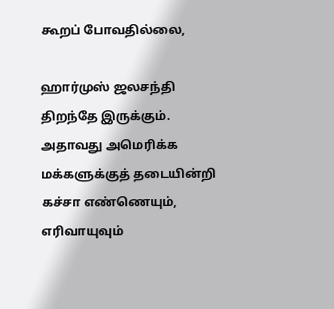கூறப் போவதில்லை,

ஹார்முஸ் ஜலசந்தி திறந்தே இருக்கும். அதாவது அமெரிக்க மக்களுக்குத் தடையின்றி கச்சா எண்ணெயும், எரிவாயுவும்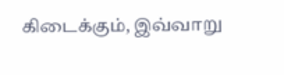கிடைக்கும், இவ்வாறு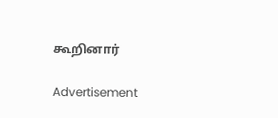கூறினார்

Advertisement